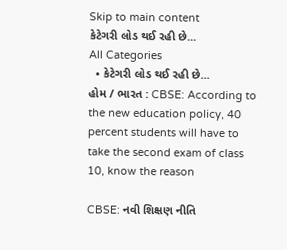Skip to main content
કેટેગરી લોડ થઈ રહી છે...
All Categories
  • કેટેગરી લોડ થઈ રહી છે...
હોમ / ભારત : CBSE: According to the new education policy, 40 percent students will have to take the second exam of class 10, know the reason

CBSE: નવી શિક્ષણ નીતિ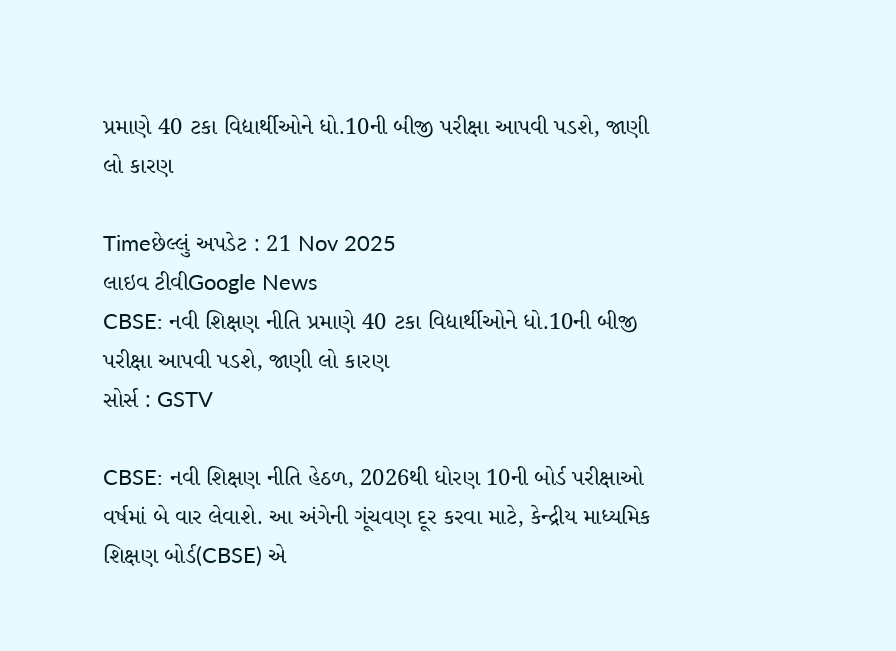પ્રમાણે 40 ટકા વિદ્યાર્થીઓને ધો.10ની બીજી પરીક્ષા આપવી પડશે, જાણી લો કારણ

Timeછેલ્લું અપડેટ : 21 Nov 2025
લાઇવ ટીવીGoogle News
CBSE: નવી શિક્ષણ નીતિ પ્રમાણે 40 ટકા વિદ્યાર્થીઓને ધો.10ની બીજી પરીક્ષા આપવી પડશે, જાણી લો કારણ
સોર્સ : GSTV

CBSE: નવી શિક્ષણ નીતિ હેઠળ, 2026થી ધોરણ 10ની બોર્ડ પરીક્ષાઓ વર્ષમાં બે વાર લેવાશે. આ અંગેની ગૂંચવણ દૂર કરવા માટે, કેન્દ્રીય માધ્યમિક શિક્ષણ બોર્ડ(CBSE) એ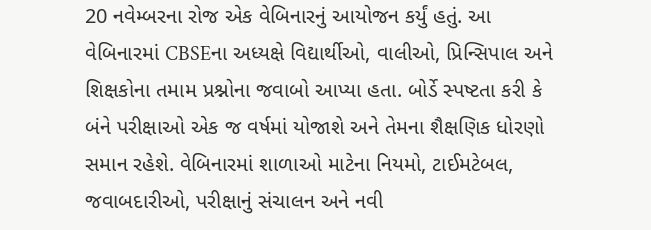20 નવેમ્બરના રોજ એક વેબિનારનું આયોજન કર્યું હતું. આ વેબિનારમાં CBSEના અધ્યક્ષે વિદ્યાર્થીઓ, વાલીઓ, પ્રિન્સિપાલ અને શિક્ષકોના તમામ પ્રશ્નોના જવાબો આપ્યા હતા. બોર્ડે સ્પષ્ટતા કરી કે બંને પરીક્ષાઓ એક જ વર્ષમાં યોજાશે અને તેમના શૈક્ષણિક ધોરણો સમાન રહેશે. વેબિનારમાં શાળાઓ માટેના નિયમો, ટાઈમટેબલ, જવાબદારીઓ, પરીક્ષાનું સંચાલન અને નવી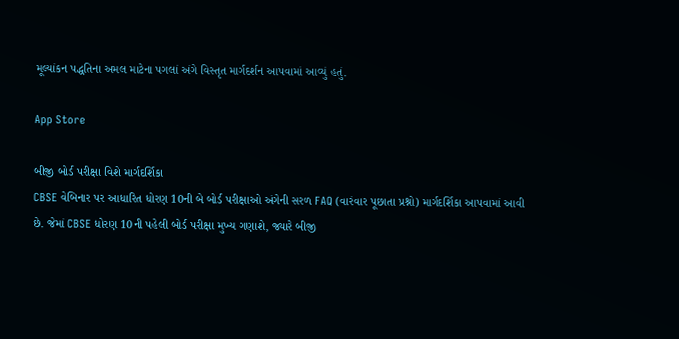મૂલ્યાંકન પદ્ધતિના અમલ માટેના પગલાં અંગે વિસ્તૃત માર્ગદર્શન આપવામાં આવ્યું હતું.

App Store

બીજી બોર્ડ પરીક્ષા વિશે માર્ગદર્શિકા
CBSE વેબિનાર પર આધારિત ધોરણ 10ની બે બોર્ડ પરીક્ષાઓ અંગેની સરળ FAQ (વારંવાર પૂછાતા પ્રશ્નો) માર્ગદર્શિકા આપવામાં આવી છે. જેમાં CBSE ધોરણ 10ની પહેલી બોર્ડ પરીક્ષા મુખ્ય ગણાશે, જ્યારે બીજી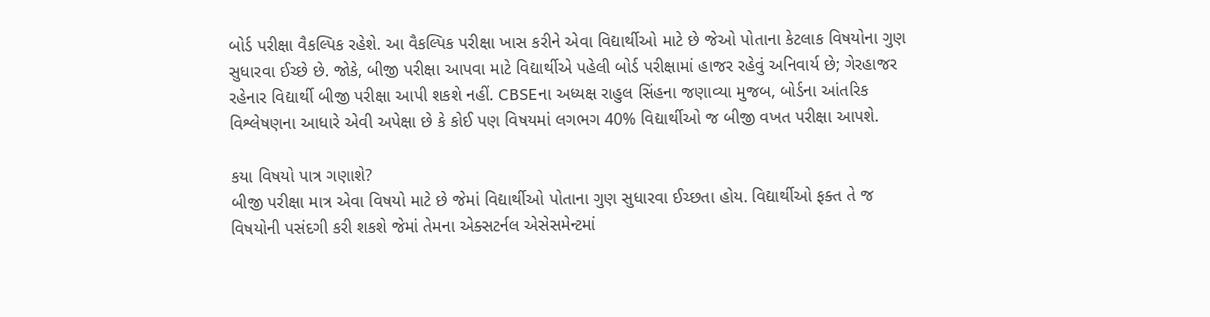બોર્ડ પરીક્ષા વૈકલ્પિક રહેશે. આ વૈકલ્પિક પરીક્ષા ખાસ કરીને એવા વિદ્યાર્થીઓ માટે છે જેઓ પોતાના કેટલાક વિષયોના ગુણ સુધારવા ઈચ્છે છે. જોકે, બીજી પરીક્ષા આપવા માટે વિદ્યાર્થીએ પહેલી બોર્ડ પરીક્ષામાં હાજર રહેવું અનિવાર્ય છે; ગેરહાજર રહેનાર વિદ્યાર્થી બીજી પરીક્ષા આપી શકશે નહીં. CBSEના અધ્યક્ષ રાહુલ સિંહના જણાવ્યા મુજબ, બોર્ડના આંતરિક વિશ્લેષણના આધારે એવી અપેક્ષા છે કે કોઈ પણ વિષયમાં લગભગ 40% વિદ્યાર્થીઓ જ બીજી વખત પરીક્ષા આપશે.

કયા વિષયો પાત્ર ગણાશે?
બીજી પરીક્ષા માત્ર એવા વિષયો માટે છે જેમાં વિદ્યાર્થીઓ પોતાના ગુણ સુધારવા ઈચ્છતા હોય. વિદ્યાર્થીઓ ફક્ત તે જ વિષયોની પસંદગી કરી શકશે જેમાં તેમના એક્સટર્નલ એસેસમેન્ટમાં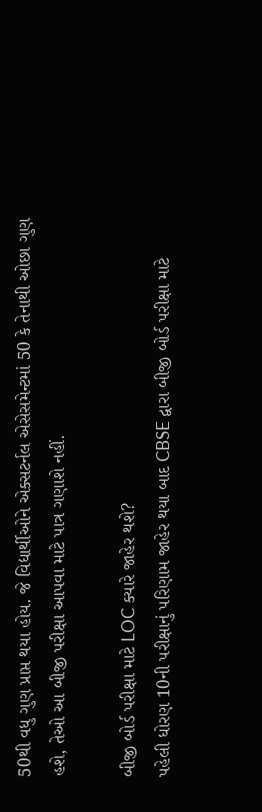50થી વધુ ગુણ પ્રાપ્ત થયા હોય. જે વિદ્યાર્થીઓને એક્સટર્નલ એસેસમેન્ટમાં 50 કે તેનાથી ઓછા ગુણ હશે, તેઓ આ બીજી પરીક્ષા આપવા માટે પાત્ર ગણાશે નહીં.

બીજી બોર્ડ પરીક્ષા માટે LOC ક્યારે જાહેર થશે?
પહેલી ધોરણ 10ની પરીક્ષાનું પરિણામ જાહેર થયા બાદ CBSE દ્વારા બીજી બોર્ડ પરીક્ષા માટે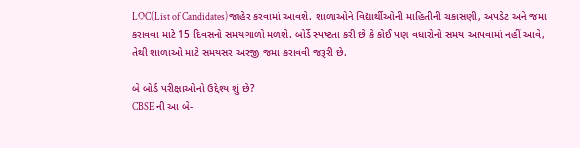LOC(List of Candidates)જાહેર કરવામાં આવશે. શાળાઓને વિદ્યાર્થીઓની માહિતીની ચકાસણી, અપડેટ અને જમા કરાવવા માટે 15 દિવસનો સમયગાળો મળશે. બોર્ડે સ્પષ્ટતા કરી છે કે કોઈ પણ વધારોનો સમય આપવામાં નહીં આવે, તેથી શાળાઓ માટે સમયસર અરજી જમા કરાવવી જરૂરી છે.

બે બોર્ડ પરીક્ષાઓનો ઉદ્દેશ્ય શું છે?
CBSEની આ બે-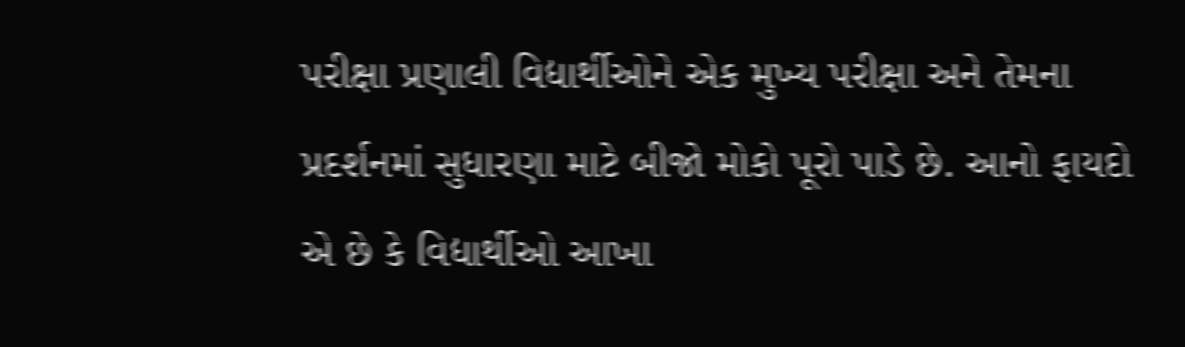પરીક્ષા પ્રણાલી વિદ્યાર્થીઓને એક મુખ્ય પરીક્ષા અને તેમના પ્રદર્શનમાં સુધારણા માટે બીજો મોકો પૂરો પાડે છે. આનો ફાયદો એ છે કે વિદ્યાર્થીઓ આખા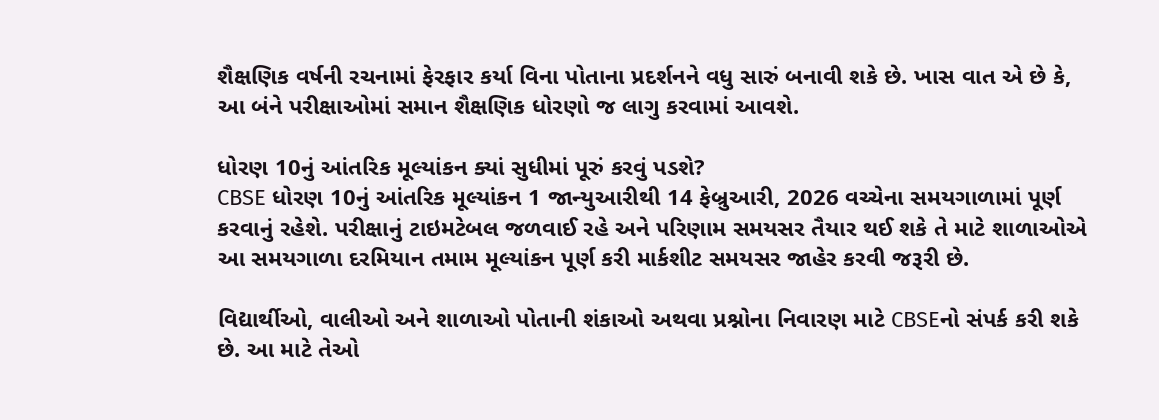શૈક્ષણિક વર્ષની રચનામાં ફેરફાર કર્યા વિના પોતાના પ્રદર્શનને વધુ સારું બનાવી શકે છે. ખાસ વાત એ છે કે, આ બંને પરીક્ષાઓમાં સમાન શૈક્ષણિક ધોરણો જ લાગુ કરવામાં આવશે.

ધોરણ 10નું આંતરિક મૂલ્યાંકન ક્યાં સુધીમાં પૂરું કરવું પડશે?
CBSE ધોરણ 10નું આંતરિક મૂલ્યાંકન 1 જાન્યુઆરીથી 14 ફેબ્રુઆરી, 2026 વચ્ચેના સમયગાળામાં પૂર્ણ કરવાનું રહેશે. પરીક્ષાનું ટાઇમટેબલ જળવાઈ રહે અને પરિણામ સમયસર તૈયાર થઈ શકે તે માટે શાળાઓએ આ સમયગાળા દરમિયાન તમામ મૂલ્યાંકન પૂર્ણ કરી માર્કશીટ સમયસર જાહેર કરવી જરૂરી છે.

વિદ્યાર્થીઓ, વાલીઓ અને શાળાઓ પોતાની શંકાઓ અથવા પ્રશ્નોના નિવારણ માટે CBSEનો સંપર્ક કરી શકે છે. આ માટે તેઓ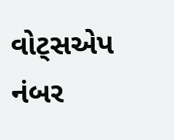વોટ્સએપ નંબર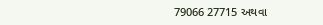79066 27715 અથવા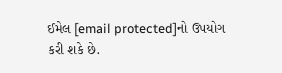ઈમેલ [email protected]નો ઉપયોગ કરી શકે છે.